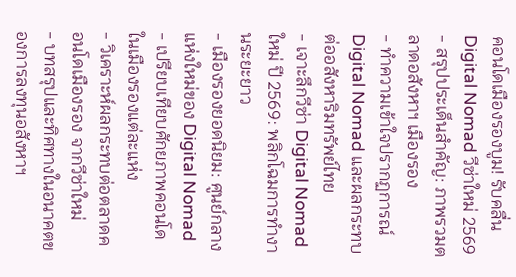คอนโดเมืองรองบูม! รับคลื่น Digital Nomad วีซ่าใหม่ 2569
- สรุปประเด็นสำคัญ: ภาพรวมตลาดอสังหาฯ เมืองรอง
- ทำความเข้าใจปรากฏการณ์ Digital Nomad และผลกระทบต่ออสังหาริมทรัพย์ไทย
- เจาะลึกวีซ่า Digital Nomad ใหม่ ปี 2569: พลิกโฉมการทำงานระยะยาว
- เมืองรองยอดนิยม: ศูนย์กลางแห่งใหม่ของ Digital Nomad
- เปรียบเทียบศักยภาพคอนโดในเมืองรองแต่ละแห่ง
- วิเคราะห์ผลกระทบต่อตลาดคอนโดเมืองรอง จากวีซ่าใหม่
- บทสรุปและทิศทางในอนาคตของการลงทุนอสังหาฯ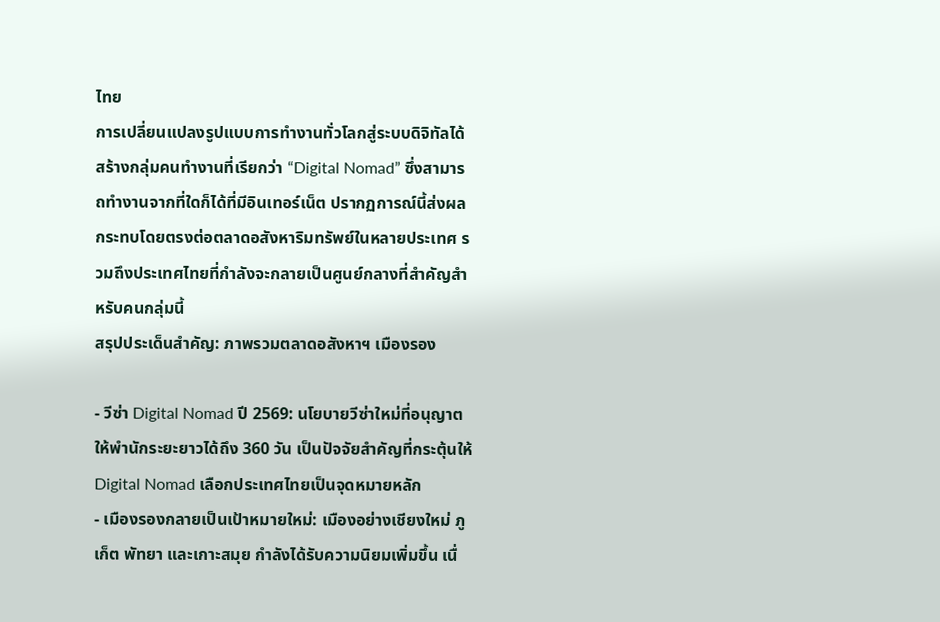ไทย
การเปลี่ยนแปลงรูปแบบการทำงานทั่วโลกสู่ระบบดิจิทัลได้สร้างกลุ่มคนทำงานที่เรียกว่า “Digital Nomad” ซึ่งสามารถทำงานจากที่ใดก็ได้ที่มีอินเทอร์เน็ต ปรากฏการณ์นี้ส่งผลกระทบโดยตรงต่อตลาดอสังหาริมทรัพย์ในหลายประเทศ รวมถึงประเทศไทยที่กำลังจะกลายเป็นศูนย์กลางที่สำคัญสำหรับคนกลุ่มนี้
สรุปประเด็นสำคัญ: ภาพรวมตลาดอสังหาฯ เมืองรอง

- วีซ่า Digital Nomad ปี 2569: นโยบายวีซ่าใหม่ที่อนุญาตให้พำนักระยะยาวได้ถึง 360 วัน เป็นปัจจัยสำคัญที่กระตุ้นให้ Digital Nomad เลือกประเทศไทยเป็นจุดหมายหลัก
- เมืองรองกลายเป็นเป้าหมายใหม่: เมืองอย่างเชียงใหม่ ภูเก็ต พัทยา และเกาะสมุย กำลังได้รับความนิยมเพิ่มขึ้น เนื่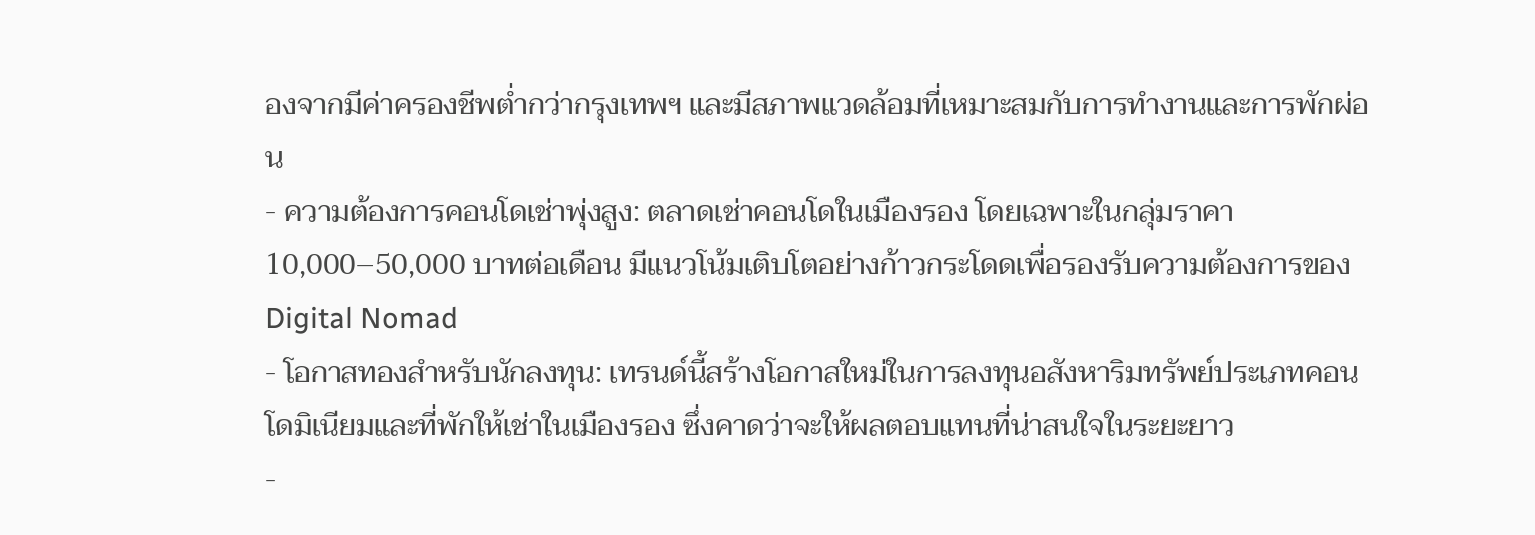องจากมีค่าครองชีพต่ำกว่ากรุงเทพฯ และมีสภาพแวดล้อมที่เหมาะสมกับการทำงานและการพักผ่อน
- ความต้องการคอนโดเช่าพุ่งสูง: ตลาดเช่าคอนโดในเมืองรอง โดยเฉพาะในกลุ่มราคา 10,000–50,000 บาทต่อเดือน มีแนวโน้มเติบโตอย่างก้าวกระโดดเพื่อรองรับความต้องการของ Digital Nomad
- โอกาสทองสำหรับนักลงทุน: เทรนด์นี้สร้างโอกาสใหม่ในการลงทุนอสังหาริมทรัพย์ประเภทคอนโดมิเนียมและที่พักให้เช่าในเมืองรอง ซึ่งคาดว่าจะให้ผลตอบแทนที่น่าสนใจในระยะยาว
-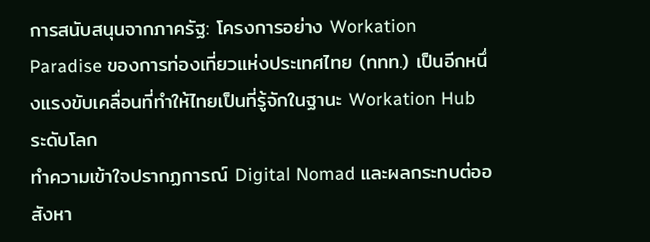การสนับสนุนจากภาครัฐ: โครงการอย่าง Workation Paradise ของการท่องเที่ยวแห่งประเทศไทย (ททท.) เป็นอีกหนึ่งแรงขับเคลื่อนที่ทำให้ไทยเป็นที่รู้จักในฐานะ Workation Hub ระดับโลก
ทำความเข้าใจปรากฏการณ์ Digital Nomad และผลกระทบต่ออสังหา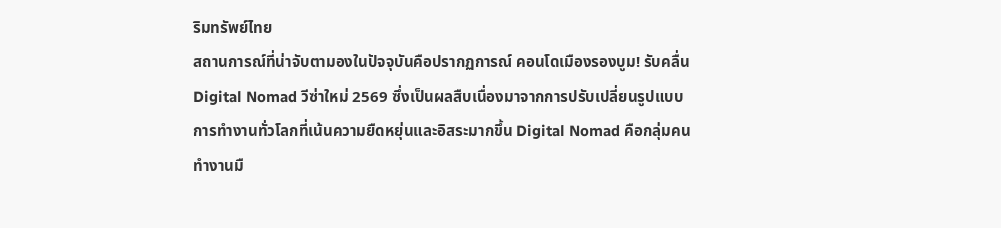ริมทรัพย์ไทย
สถานการณ์ที่น่าจับตามองในปัจจุบันคือปรากฏการณ์ คอนโดเมืองรองบูม! รับคลื่น Digital Nomad วีซ่าใหม่ 2569 ซึ่งเป็นผลสืบเนื่องมาจากการปรับเปลี่ยนรูปแบบการทำงานทั่วโลกที่เน้นความยืดหยุ่นและอิสระมากขึ้น Digital Nomad คือกลุ่มคนทำงานมื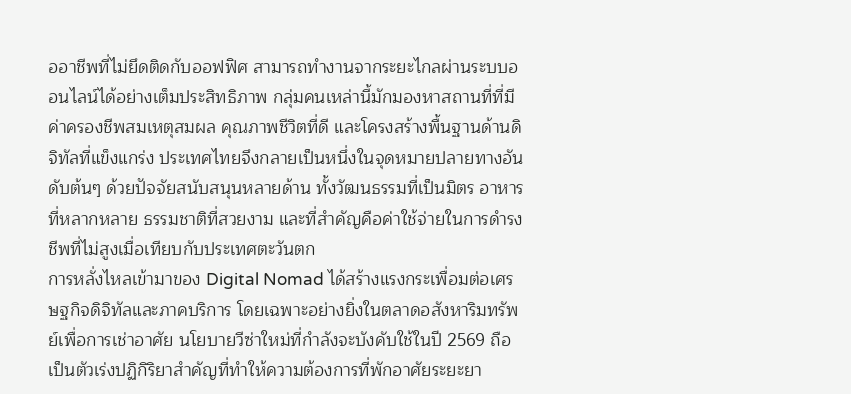ออาชีพที่ไม่ยึดติดกับออฟฟิศ สามารถทำงานจากระยะไกลผ่านระบบออนไลน์ได้อย่างเต็มประสิทธิภาพ กลุ่มคนเหล่านี้มักมองหาสถานที่ที่มีค่าครองชีพสมเหตุสมผล คุณภาพชีวิตที่ดี และโครงสร้างพื้นฐานด้านดิจิทัลที่แข็งแกร่ง ประเทศไทยจึงกลายเป็นหนึ่งในจุดหมายปลายทางอันดับต้นๆ ด้วยปัจจัยสนับสนุนหลายด้าน ทั้งวัฒนธรรมที่เป็นมิตร อาหารที่หลากหลาย ธรรมชาติที่สวยงาม และที่สำคัญคือค่าใช้จ่ายในการดำรงชีพที่ไม่สูงเมื่อเทียบกับประเทศตะวันตก
การหลั่งไหลเข้ามาของ Digital Nomad ได้สร้างแรงกระเพื่อมต่อเศรษฐกิจดิจิทัลและภาคบริการ โดยเฉพาะอย่างยิ่งในตลาดอสังหาริมทรัพย์เพื่อการเช่าอาศัย นโยบายวีซ่าใหม่ที่กำลังจะบังคับใช้ในปี 2569 ถือเป็นตัวเร่งปฏิกิริยาสำคัญที่ทำให้ความต้องการที่พักอาศัยระยะยา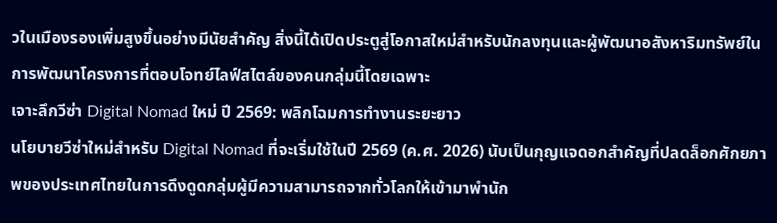วในเมืองรองเพิ่มสูงขึ้นอย่างมีนัยสำคัญ สิ่งนี้ได้เปิดประตูสู่โอกาสใหม่สำหรับนักลงทุนและผู้พัฒนาอสังหาริมทรัพย์ในการพัฒนาโครงการที่ตอบโจทย์ไลฟ์สไตล์ของคนกลุ่มนี้โดยเฉพาะ
เจาะลึกวีซ่า Digital Nomad ใหม่ ปี 2569: พลิกโฉมการทำงานระยะยาว
นโยบายวีซ่าใหม่สำหรับ Digital Nomad ที่จะเริ่มใช้ในปี 2569 (ค.ศ. 2026) นับเป็นกุญแจดอกสำคัญที่ปลดล็อกศักยภาพของประเทศไทยในการดึงดูดกลุ่มผู้มีความสามารถจากทั่วโลกให้เข้ามาพำนัก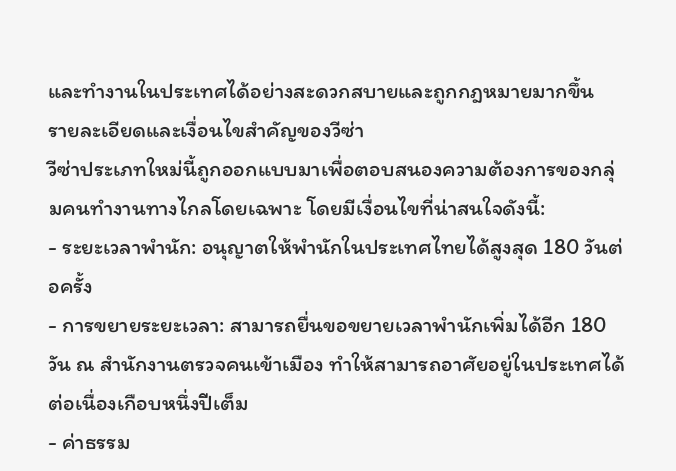และทำงานในประเทศได้อย่างสะดวกสบายและถูกกฎหมายมากขึ้น
รายละเอียดและเงื่อนไขสำคัญของวีซ่า
วีซ่าประเภทใหม่นี้ถูกออกแบบมาเพื่อตอบสนองความต้องการของกลุ่มคนทำงานทางไกลโดยเฉพาะ โดยมีเงื่อนไขที่น่าสนใจดังนี้:
- ระยะเวลาพำนัก: อนุญาตให้พำนักในประเทศไทยได้สูงสุด 180 วันต่อครั้ง
- การขยายระยะเวลา: สามารถยื่นขอขยายเวลาพำนักเพิ่มได้อีก 180 วัน ณ สำนักงานตรวจคนเข้าเมือง ทำให้สามารถอาศัยอยู่ในประเทศได้ต่อเนื่องเกือบหนึ่งปีเต็ม
- ค่าธรรม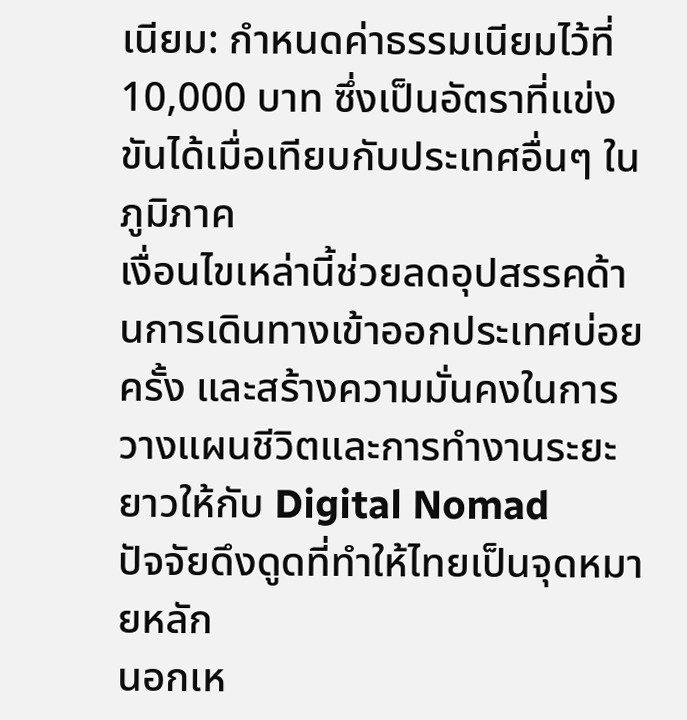เนียม: กำหนดค่าธรรมเนียมไว้ที่ 10,000 บาท ซึ่งเป็นอัตราที่แข่งขันได้เมื่อเทียบกับประเทศอื่นๆ ในภูมิภาค
เงื่อนไขเหล่านี้ช่วยลดอุปสรรคด้านการเดินทางเข้าออกประเทศบ่อยครั้ง และสร้างความมั่นคงในการวางแผนชีวิตและการทำงานระยะยาวให้กับ Digital Nomad
ปัจจัยดึงดูดที่ทำให้ไทยเป็นจุดหมายหลัก
นอกเห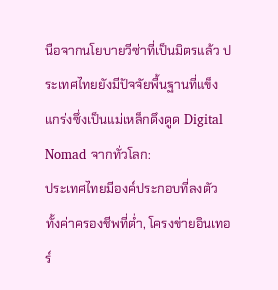นือจากนโยบายวีซ่าที่เป็นมิตรแล้ว ประเทศไทยยังมีปัจจัยพื้นฐานที่แข็งแกร่งซึ่งเป็นแม่เหล็กดึงดูด Digital Nomad จากทั่วโลก:
ประเทศไทยมีองค์ประกอบที่ลงตัว ทั้งค่าครองชีพที่ต่ำ, โครงข่ายอินเทอร์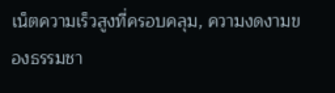เน็ตความเร็วสูงที่ครอบคลุม, ความงดงามของธรรมชา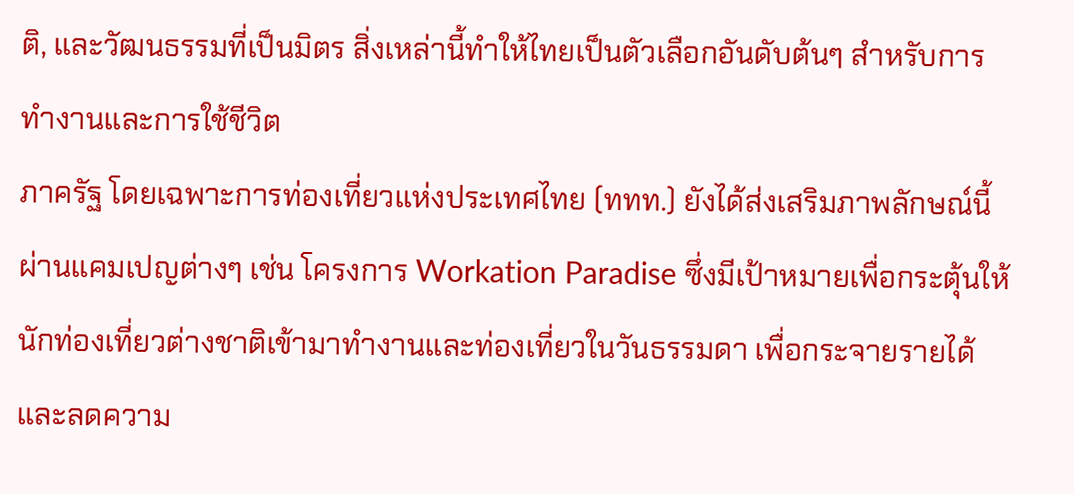ติ, และวัฒนธรรมที่เป็นมิตร สิ่งเหล่านี้ทำให้ไทยเป็นตัวเลือกอันดับต้นๆ สำหรับการทำงานและการใช้ชีวิต
ภาครัฐ โดยเฉพาะการท่องเที่ยวแห่งประเทศไทย (ททท.) ยังได้ส่งเสริมภาพลักษณ์นี้ผ่านแคมเปญต่างๆ เช่น โครงการ Workation Paradise ซึ่งมีเป้าหมายเพื่อกระตุ้นให้นักท่องเที่ยวต่างชาติเข้ามาทำงานและท่องเที่ยวในวันธรรมดา เพื่อกระจายรายได้และลดความ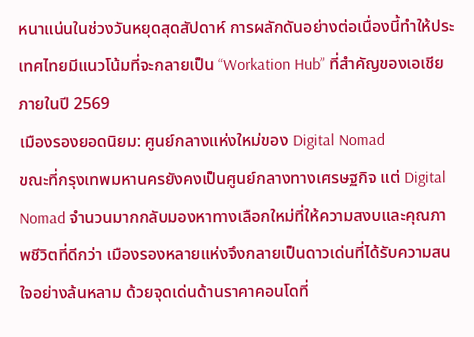หนาแน่นในช่วงวันหยุดสุดสัปดาห์ การผลักดันอย่างต่อเนื่องนี้ทำให้ประเทศไทยมีแนวโน้มที่จะกลายเป็น “Workation Hub” ที่สำคัญของเอเชียภายในปี 2569
เมืองรองยอดนิยม: ศูนย์กลางแห่งใหม่ของ Digital Nomad
ขณะที่กรุงเทพมหานครยังคงเป็นศูนย์กลางทางเศรษฐกิจ แต่ Digital Nomad จำนวนมากกลับมองหาทางเลือกใหม่ที่ให้ความสงบและคุณภาพชีวิตที่ดีกว่า เมืองรองหลายแห่งจึงกลายเป็นดาวเด่นที่ได้รับความสนใจอย่างล้นหลาม ด้วยจุดเด่นด้านราคาคอนโดที่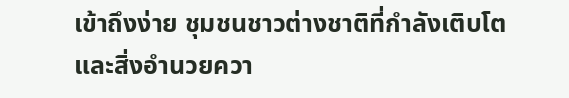เข้าถึงง่าย ชุมชนชาวต่างชาติที่กำลังเติบโต และสิ่งอำนวยควา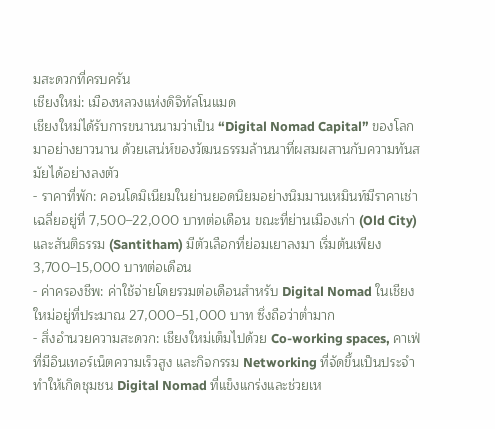มสะดวกที่ครบครัน
เชียงใหม่: เมืองหลวงแห่งดิจิทัลโนแมด
เชียงใหม่ได้รับการขนานนามว่าเป็น “Digital Nomad Capital” ของโลกมาอย่างยาวนาน ด้วยเสน่ห์ของวัฒนธรรมล้านนาที่ผสมผสานกับความทันสมัยได้อย่างลงตัว
- ราคาที่พัก: คอนโดมิเนียมในย่านยอดนิยมอย่างนิมมานเหมินท์มีราคาเช่าเฉลี่ยอยู่ที่ 7,500–22,000 บาทต่อเดือน ขณะที่ย่านเมืองเก่า (Old City) และสันติธรรม (Santitham) มีตัวเลือกที่ย่อมเยาลงมา เริ่มต้นเพียง 3,700–15,000 บาทต่อเดือน
- ค่าครองชีพ: ค่าใช้จ่ายโดยรวมต่อเดือนสำหรับ Digital Nomad ในเชียงใหม่อยู่ที่ประมาณ 27,000–51,000 บาท ซึ่งถือว่าต่ำมาก
- สิ่งอำนวยความสะดวก: เชียงใหม่เต็มไปด้วย Co-working spaces, คาเฟ่ที่มีอินเทอร์เน็ตความเร็วสูง และกิจกรรม Networking ที่จัดขึ้นเป็นประจำ ทำให้เกิดชุมชน Digital Nomad ที่แข็งแกร่งและช่วยเห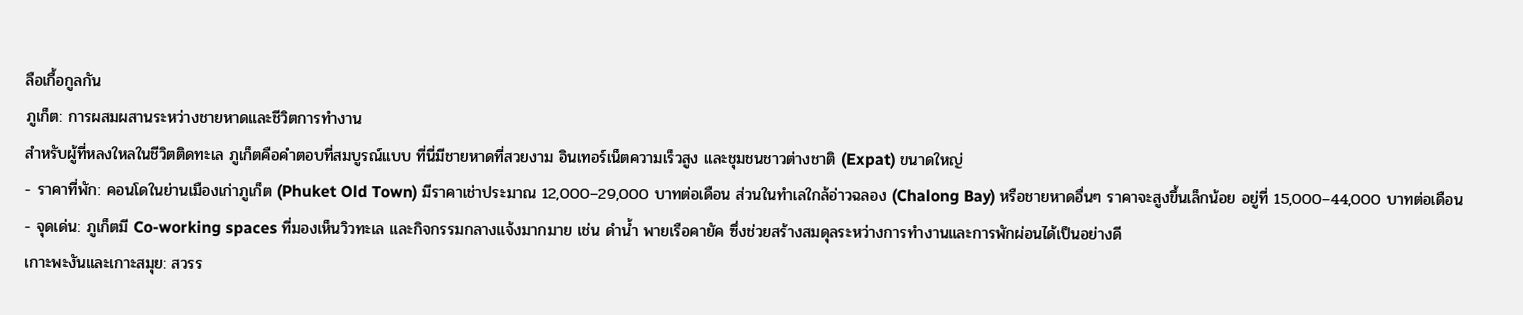ลือเกื้อกูลกัน
ภูเก็ต: การผสมผสานระหว่างชายหาดและชีวิตการทำงาน
สำหรับผู้ที่หลงใหลในชีวิตติดทะเล ภูเก็ตคือคำตอบที่สมบูรณ์แบบ ที่นี่มีชายหาดที่สวยงาม อินเทอร์เน็ตความเร็วสูง และชุมชนชาวต่างชาติ (Expat) ขนาดใหญ่
- ราคาที่พัก: คอนโดในย่านเมืองเก่าภูเก็ต (Phuket Old Town) มีราคาเช่าประมาณ 12,000–29,000 บาทต่อเดือน ส่วนในทำเลใกล้อ่าวฉลอง (Chalong Bay) หรือชายหาดอื่นๆ ราคาจะสูงขึ้นเล็กน้อย อยู่ที่ 15,000–44,000 บาทต่อเดือน
- จุดเด่น: ภูเก็ตมี Co-working spaces ที่มองเห็นวิวทะเล และกิจกรรมกลางแจ้งมากมาย เช่น ดำน้ำ พายเรือคายัค ซึ่งช่วยสร้างสมดุลระหว่างการทำงานและการพักผ่อนได้เป็นอย่างดี
เกาะพะงันและเกาะสมุย: สวรร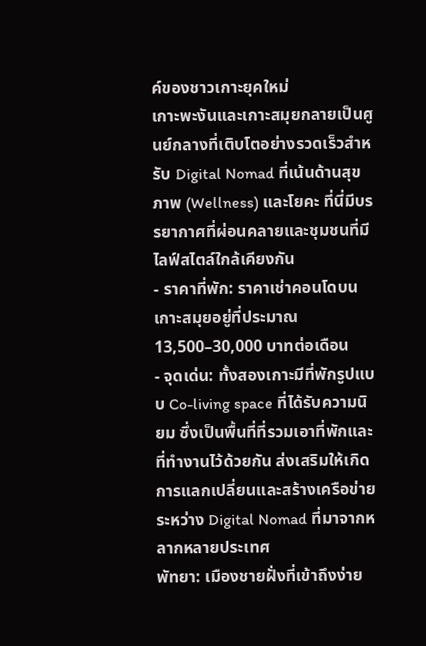ค์ของชาวเกาะยุคใหม่
เกาะพะงันและเกาะสมุยกลายเป็นศูนย์กลางที่เติบโตอย่างรวดเร็วสำหรับ Digital Nomad ที่เน้นด้านสุขภาพ (Wellness) และโยคะ ที่นี่มีบรรยากาศที่ผ่อนคลายและชุมชนที่มีไลฟ์สไตล์ใกล้เคียงกัน
- ราคาที่พัก: ราคาเช่าคอนโดบนเกาะสมุยอยู่ที่ประมาณ 13,500–30,000 บาทต่อเดือน
- จุดเด่น: ทั้งสองเกาะมีที่พักรูปแบบ Co-living space ที่ได้รับความนิยม ซึ่งเป็นพื้นที่ที่รวมเอาที่พักและที่ทำงานไว้ด้วยกัน ส่งเสริมให้เกิดการแลกเปลี่ยนและสร้างเครือข่ายระหว่าง Digital Nomad ที่มาจากหลากหลายประเทศ
พัทยา: เมืองชายฝั่งที่เข้าถึงง่าย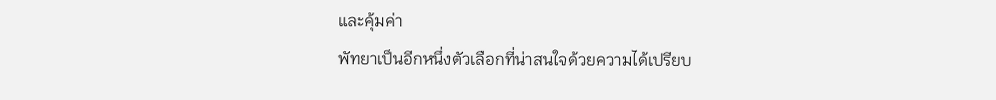และคุ้มค่า
พัทยาเป็นอีกหนึ่งตัวเลือกที่น่าสนใจด้วยความได้เปรียบ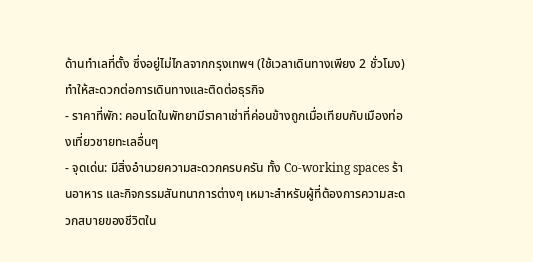ด้านทำเลที่ตั้ง ซึ่งอยู่ไม่ไกลจากกรุงเทพฯ (ใช้เวลาเดินทางเพียง 2 ชั่วโมง) ทำให้สะดวกต่อการเดินทางและติดต่อธุรกิจ
- ราคาที่พัก: คอนโดในพัทยามีราคาเช่าที่ค่อนข้างถูกเมื่อเทียบกับเมืองท่องเที่ยวชายทะเลอื่นๆ
- จุดเด่น: มีสิ่งอำนวยความสะดวกครบครัน ทั้ง Co-working spaces ร้านอาหาร และกิจกรรมสันทนาการต่างๆ เหมาะสำหรับผู้ที่ต้องการความสะดวกสบายของชีวิตใน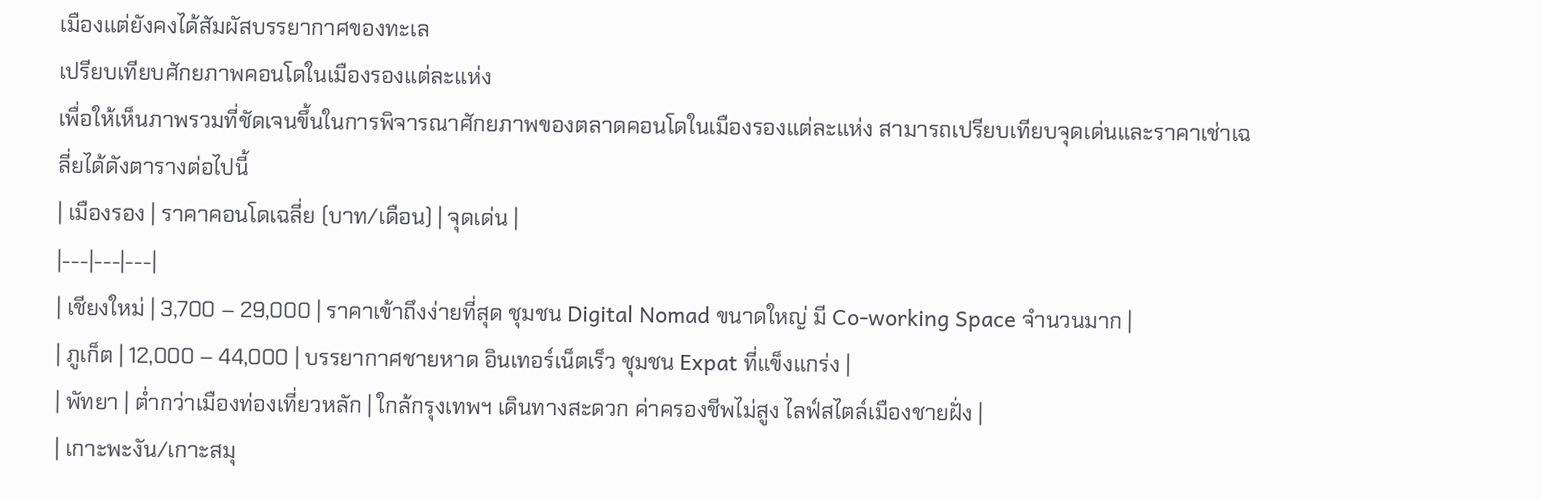เมืองแต่ยังคงได้สัมผัสบรรยากาศของทะเล
เปรียบเทียบศักยภาพคอนโดในเมืองรองแต่ละแห่ง
เพื่อให้เห็นภาพรวมที่ชัดเจนขึ้นในการพิจารณาศักยภาพของตลาดคอนโดในเมืองรองแต่ละแห่ง สามารถเปรียบเทียบจุดเด่นและราคาเช่าเฉลี่ยได้ดังตารางต่อไปนี้
| เมืองรอง | ราคาคอนโดเฉลี่ย (บาท/เดือน) | จุดเด่น |
|---|---|---|
| เชียงใหม่ | 3,700 – 29,000 | ราคาเข้าถึงง่ายที่สุด ชุมชน Digital Nomad ขนาดใหญ่ มี Co-working Space จำนวนมาก |
| ภูเก็ต | 12,000 – 44,000 | บรรยากาศชายหาด อินเทอร์เน็ตเร็ว ชุมชน Expat ที่แข็งแกร่ง |
| พัทยา | ต่ำกว่าเมืองท่องเที่ยวหลัก | ใกล้กรุงเทพฯ เดินทางสะดวก ค่าครองชีพไม่สูง ไลฟ์สไตล์เมืองชายฝั่ง |
| เกาะพะงัน/เกาะสมุ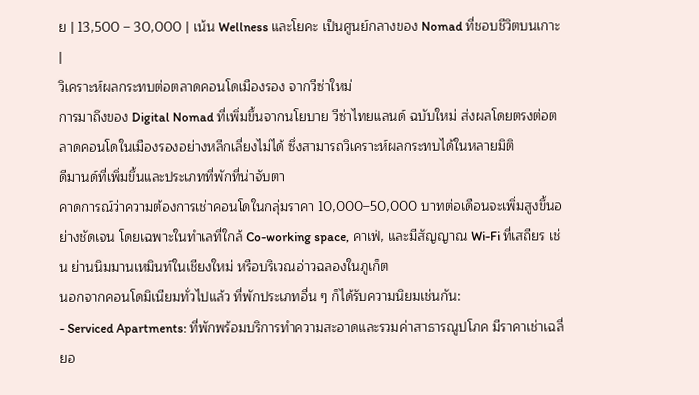ย | 13,500 – 30,000 | เน้น Wellness และโยคะ เป็นศูนย์กลางของ Nomad ที่ชอบชีวิตบนเกาะ |
วิเคราะห์ผลกระทบต่อตลาดคอนโดเมืองรอง จากวีซ่าใหม่
การมาถึงของ Digital Nomad ที่เพิ่มขึ้นจากนโยบาย วีซ่าไทยแลนด์ ฉบับใหม่ ส่งผลโดยตรงต่อตลาดคอนโดในเมืองรองอย่างหลีกเลี่ยงไม่ได้ ซึ่งสามารถวิเคราะห์ผลกระทบได้ในหลายมิติ
ดีมานด์ที่เพิ่มขึ้นและประเภทที่พักที่น่าจับตา
คาดการณ์ว่าความต้องการเช่าคอนโดในกลุ่มราคา 10,000–50,000 บาทต่อเดือนจะเพิ่มสูงขึ้นอย่างชัดเจน โดยเฉพาะในทำเลที่ใกล้ Co-working space, คาเฟ่, และมีสัญญาณ Wi-Fi ที่เสถียร เช่น ย่านนิมมานเหมินท์ในเชียงใหม่ หรือบริเวณอ่าวฉลองในภูเก็ต
นอกจากคอนโดมิเนียมทั่วไปแล้ว ที่พักประเภทอื่น ๆ ก็ได้รับความนิยมเช่นกัน:
- Serviced Apartments: ที่พักพร้อมบริการทำความสะอาดและรวมค่าสาธารณูปโภค มีราคาเช่าเฉลี่ยอ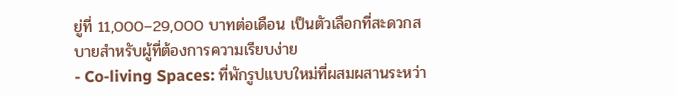ยู่ที่ 11,000–29,000 บาทต่อเดือน เป็นตัวเลือกที่สะดวกสบายสำหรับผู้ที่ต้องการความเรียบง่าย
- Co-living Spaces: ที่พักรูปแบบใหม่ที่ผสมผสานระหว่า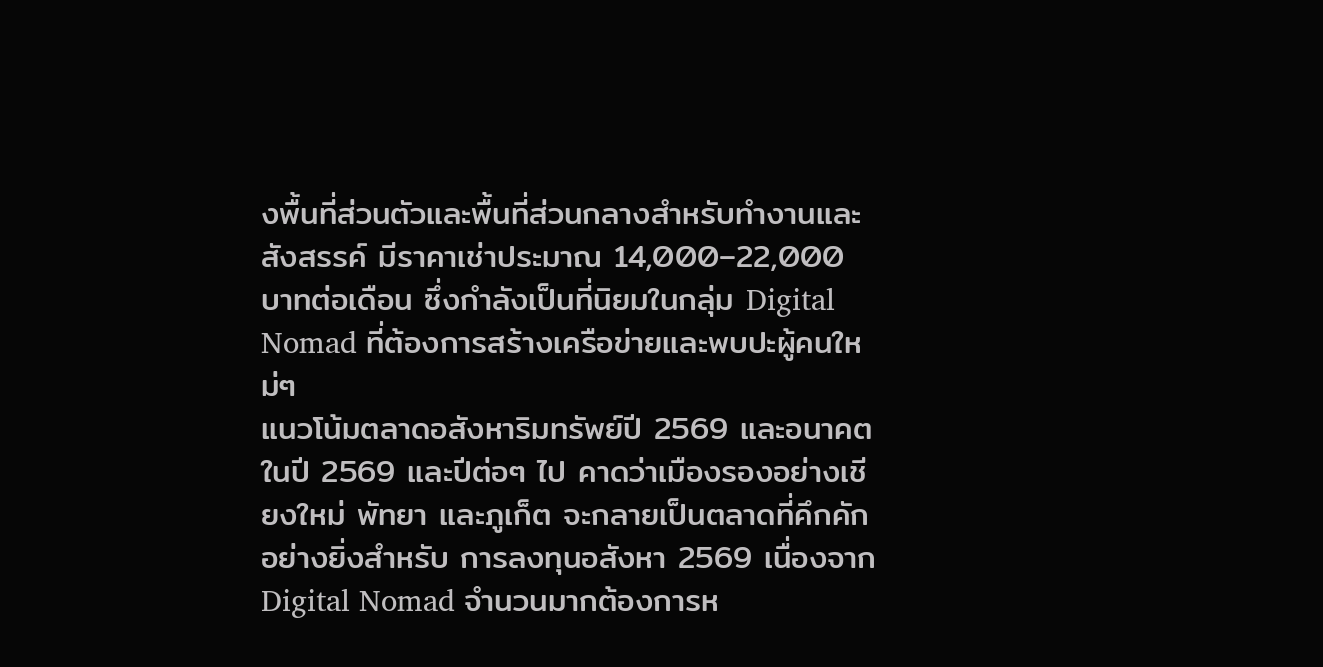งพื้นที่ส่วนตัวและพื้นที่ส่วนกลางสำหรับทำงานและสังสรรค์ มีราคาเช่าประมาณ 14,000–22,000 บาทต่อเดือน ซึ่งกำลังเป็นที่นิยมในกลุ่ม Digital Nomad ที่ต้องการสร้างเครือข่ายและพบปะผู้คนใหม่ๆ
แนวโน้มตลาดอสังหาริมทรัพย์ปี 2569 และอนาคต
ในปี 2569 และปีต่อๆ ไป คาดว่าเมืองรองอย่างเชียงใหม่ พัทยา และภูเก็ต จะกลายเป็นตลาดที่คึกคักอย่างยิ่งสำหรับ การลงทุนอสังหา 2569 เนื่องจาก Digital Nomad จำนวนมากต้องการห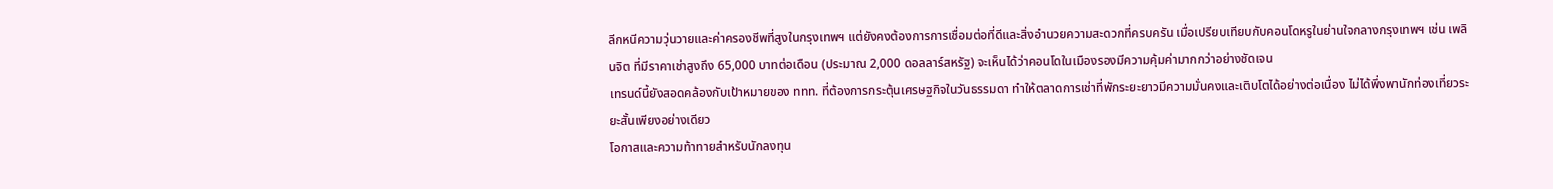ลีกหนีความวุ่นวายและค่าครองชีพที่สูงในกรุงเทพฯ แต่ยังคงต้องการการเชื่อมต่อที่ดีและสิ่งอำนวยความสะดวกที่ครบครัน เมื่อเปรียบเทียบกับคอนโดหรูในย่านใจกลางกรุงเทพฯ เช่น เพลินจิต ที่มีราคาเช่าสูงถึง 65,000 บาทต่อเดือน (ประมาณ 2,000 ดอลลาร์สหรัฐ) จะเห็นได้ว่าคอนโดในเมืองรองมีความคุ้มค่ามากกว่าอย่างชัดเจน
เทรนด์นี้ยังสอดคล้องกับเป้าหมายของ ททท. ที่ต้องการกระตุ้นเศรษฐกิจในวันธรรมดา ทำให้ตลาดการเช่าที่พักระยะยาวมีความมั่นคงและเติบโตได้อย่างต่อเนื่อง ไม่ได้พึ่งพานักท่องเที่ยวระยะสั้นเพียงอย่างเดียว
โอกาสและความท้าทายสำหรับนักลงทุน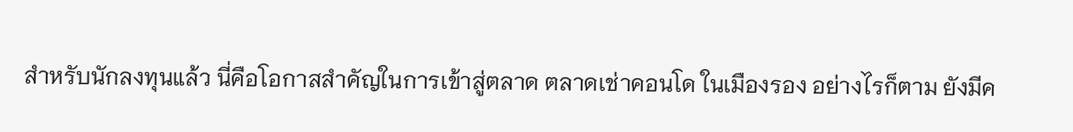สำหรับนักลงทุนแล้ว นี่คือโอกาสสำคัญในการเข้าสู่ตลาด ตลาดเช่าคอนโด ในเมืองรอง อย่างไรก็ตาม ยังมีค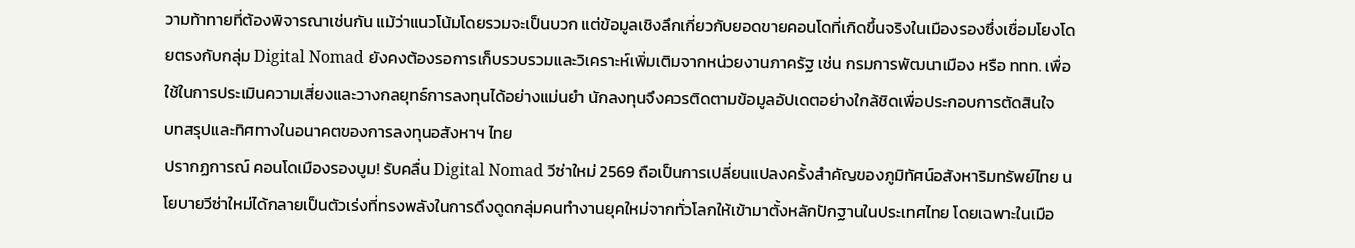วามท้าทายที่ต้องพิจารณาเช่นกัน แม้ว่าแนวโน้มโดยรวมจะเป็นบวก แต่ข้อมูลเชิงลึกเกี่ยวกับยอดขายคอนโดที่เกิดขึ้นจริงในเมืองรองซึ่งเชื่อมโยงโดยตรงกับกลุ่ม Digital Nomad ยังคงต้องรอการเก็บรวบรวมและวิเคราะห์เพิ่มเติมจากหน่วยงานภาครัฐ เช่น กรมการพัฒนาเมือง หรือ ททท. เพื่อใช้ในการประเมินความเสี่ยงและวางกลยุทธ์การลงทุนได้อย่างแม่นยำ นักลงทุนจึงควรติดตามข้อมูลอัปเดตอย่างใกล้ชิดเพื่อประกอบการตัดสินใจ
บทสรุปและทิศทางในอนาคตของการลงทุนอสังหาฯ ไทย
ปรากฏการณ์ คอนโดเมืองรองบูม! รับคลื่น Digital Nomad วีซ่าใหม่ 2569 ถือเป็นการเปลี่ยนแปลงครั้งสำคัญของภูมิทัศน์อสังหาริมทรัพย์ไทย นโยบายวีซ่าใหม่ได้กลายเป็นตัวเร่งที่ทรงพลังในการดึงดูดกลุ่มคนทำงานยุคใหม่จากทั่วโลกให้เข้ามาตั้งหลักปักฐานในประเทศไทย โดยเฉพาะในเมือ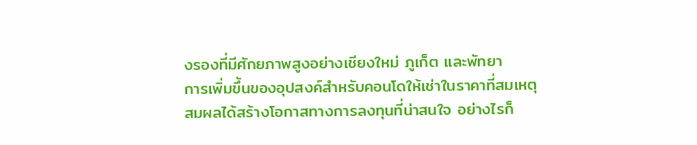งรองที่มีศักยภาพสูงอย่างเชียงใหม่ ภูเก็ต และพัทยา
การเพิ่มขึ้นของอุปสงค์สำหรับคอนโดให้เช่าในราคาที่สมเหตุสมผลได้สร้างโอกาสทางการลงทุนที่น่าสนใจ อย่างไรก็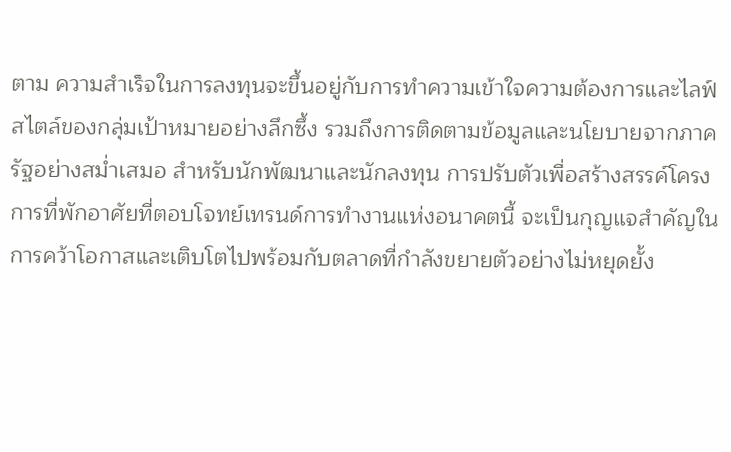ตาม ความสำเร็จในการลงทุนจะขึ้นอยู่กับการทำความเข้าใจความต้องการและไลฟ์สไตล์ของกลุ่มเป้าหมายอย่างลึกซึ้ง รวมถึงการติดตามข้อมูลและนโยบายจากภาครัฐอย่างสม่ำเสมอ สำหรับนักพัฒนาและนักลงทุน การปรับตัวเพื่อสร้างสรรค์โครงการที่พักอาศัยที่ตอบโจทย์เทรนด์การทำงานแห่งอนาคตนี้ จะเป็นกุญแจสำคัญในการคว้าโอกาสและเติบโตไปพร้อมกับตลาดที่กำลังขยายตัวอย่างไม่หยุดยั้ง